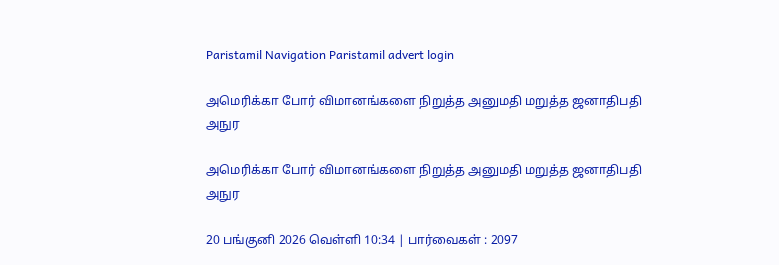Paristamil Navigation Paristamil advert login

அமெரிக்கா போர் விமானங்களை நிறுத்த அனுமதி மறுத்த ஜனாதிபதி அநுர

அமெரிக்கா போர் விமானங்களை நிறுத்த அனுமதி மறுத்த ஜனாதிபதி அநுர

20 பங்குனி 2026 வெள்ளி 10:34 | பார்வைகள் : 2097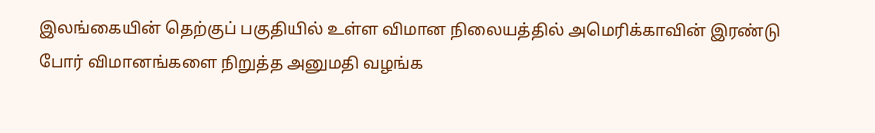இலங்கையின் தெற்குப் பகுதியில் உள்ள விமான நிலையத்தில் அமெரிக்காவின் இரண்டு போர் விமானங்களை நிறுத்த அனுமதி வழங்க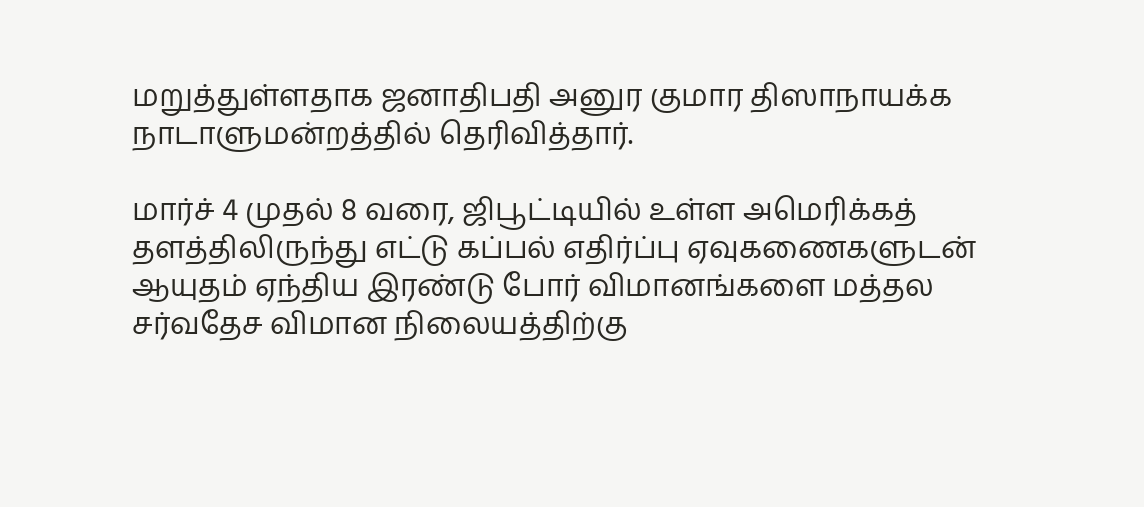மறுத்துள்ளதாக ஜனாதிபதி அனுர குமார திஸாநாயக்க நாடாளுமன்றத்தில் தெரிவித்தார்.

மார்ச் 4 முதல் 8 வரை, ஜிபூட்டியில் உள்ள அமெரிக்கத் தளத்திலிருந்து எட்டு கப்பல் எதிர்ப்பு ஏவுகணைகளுடன் ஆயுதம் ஏந்திய இரண்டு போர் விமானங்களை மத்தல சர்வதேச விமான நிலையத்திற்கு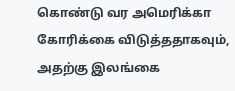கொண்டு வர அமெரிக்கா கோரிக்கை விடுத்ததாகவும், அதற்கு இலங்கை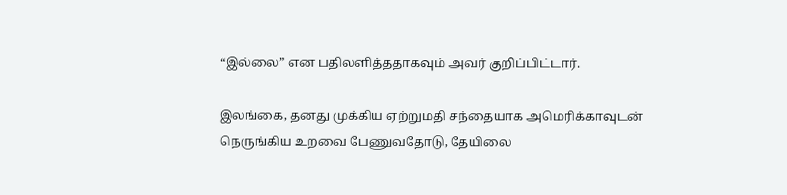“இல்லை” என பதிலளித்ததாகவும் அவர் குறிப்பிட்டார்.

இலங்கை, தனது முக்கிய ஏற்றுமதி சந்தையாக அமெரிக்காவுடன் நெருங்கிய உறவை பேணுவதோடு, தேயிலை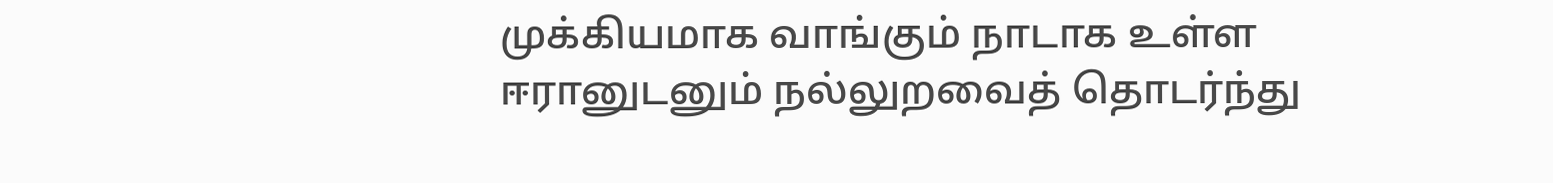முக்கியமாக வாங்கும் நாடாக உள்ள ஈரானுடனும் நல்லுறவைத் தொடர்ந்து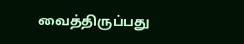வைத்திருப்பது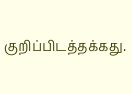குறிப்பிடத்தக்கது.